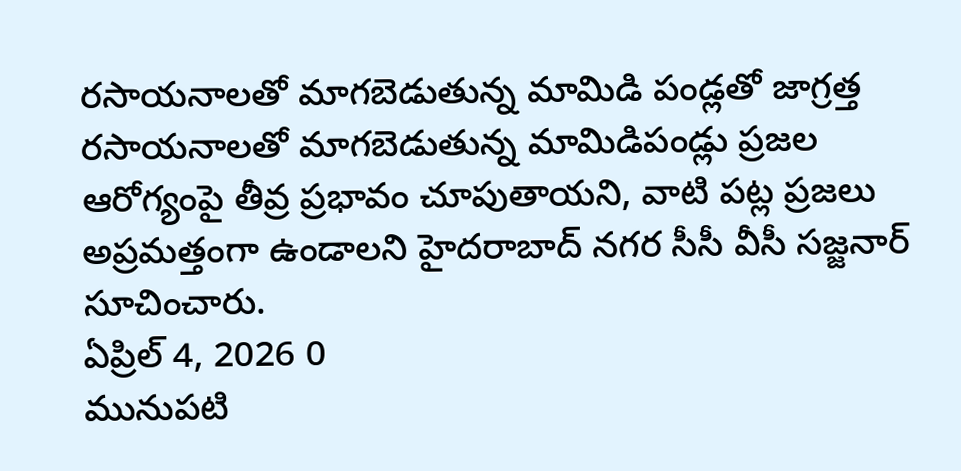రసాయనాలతో మాగబెడుతున్న మామిడి పండ్లతో జాగ్రత్త
రసాయనాలతో మాగబెడుతున్న మామిడిపండ్లు ప్రజల ఆరోగ్యంపై తీవ్ర ప్రభావం చూపుతాయని, వాటి పట్ల ప్రజలు అప్రమత్తంగా ఉండాలని హైదరాబాద్ నగర సీసీ వీసీ సజ్జనార్ సూచించారు.
ఏప్రిల్ 4, 2026 0
మునుపటి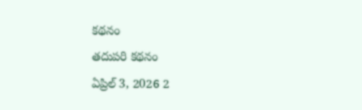కథనం
తదుపరి కథనం
ఏప్రిల్ 3, 2026 2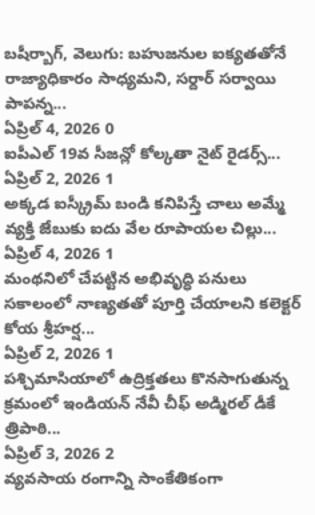బషీర్బాగ్, వెలుగు: బహుజనుల ఐక్యతతోనే రాజ్యాధికారం సాధ్యమని, సర్దార్ సర్వాయి పాపన్న...
ఏప్రిల్ 4, 2026 0
ఐపీఎల్ 19వ సీజన్లో కోల్కతా నైట్ రైడర్స్...
ఏప్రిల్ 2, 2026 1
అక్కడ ఐస్క్రీమ్ బండి కనిపిస్తే చాలు అమ్మే వ్యక్తి జేబుకు ఐదు వేల రూపాయల చిల్లు...
ఏప్రిల్ 4, 2026 1
మంథనిలో చేపట్టిన అభివృద్ధి పనులు సకాలంలో నాణ్యతతో పూర్తి చేయాలని కలెక్టర్ కోయ శ్రీహర్ష...
ఏప్రిల్ 2, 2026 1
పశ్చిమాసియాలో ఉద్రిక్తతలు కొనసాగుతున్న క్రమంలో ఇండియన్ నేవీ చీఫ్ అడ్మిరల్ డీకే త్రిపాఠి...
ఏప్రిల్ 3, 2026 2
వ్యవసాయ రంగాన్ని సాంకేతికంగా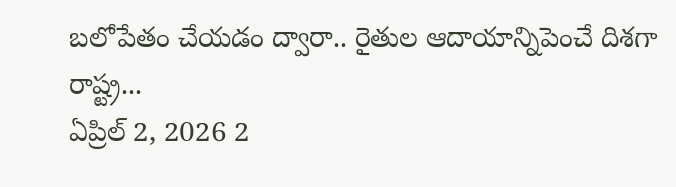బలోపేతం చేయడం ద్వారా.. రైతుల ఆదాయాన్నిపెంచే దిశగా రాష్ట్ర...
ఏప్రిల్ 2, 2026 2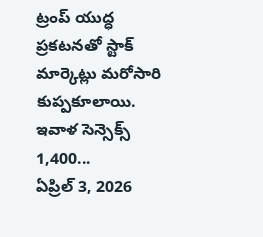ట్రంప్ యుద్ధ ప్రకటనతో స్టాక్ మార్కెట్లు మరోసారి కుప్పకూలాయి. ఇవాళ సెన్సెక్స్ 1,400...
ఏప్రిల్ 3, 2026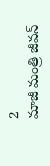2
మాజీ మంత్రి జీవన్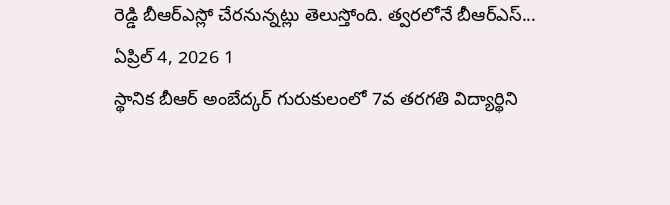రెడ్డి బీఆర్ఎస్లో చేరనున్నట్లు తెలుస్తోంది. త్వరలోనే బీఆర్ఎస్...
ఏప్రిల్ 4, 2026 1
స్థానిక బీఆర్ అంబేద్కర్ గురుకులంలో 7వ తరగతి విద్యార్థిని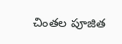చింతల పూజిత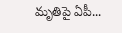మృతిపై ఏపీ...